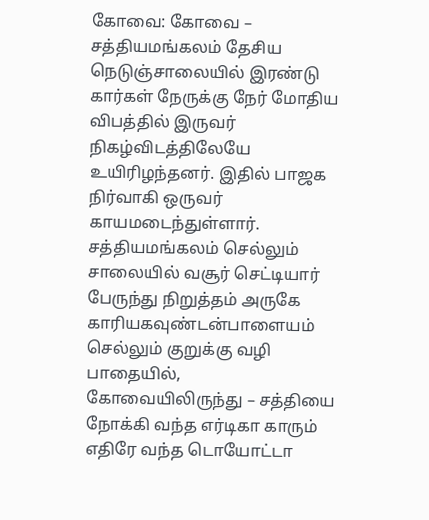கோவை: கோவை – சத்தியமங்கலம் தேசிய நெடுஞ்சாலையில் இரண்டு கார்கள் நேருக்கு நேர் மோதிய விபத்தில் இருவர் நிகழ்விடத்திலேயே உயிரிழந்தனர். இதில் பாஜக நிர்வாகி ஒருவர் காயமடைந்துள்ளார்.
சத்தியமங்கலம் செல்லும் சாலையில் வசூர் செட்டியார் பேருந்து நிறுத்தம் அருகே காரியகவுண்டன்பாளையம் செல்லும் குறுக்கு வழி பாதையில், கோவையிலிருந்து – சத்தியை நோக்கி வந்த எர்டிகா காரும் எதிரே வந்த டொயோட்டா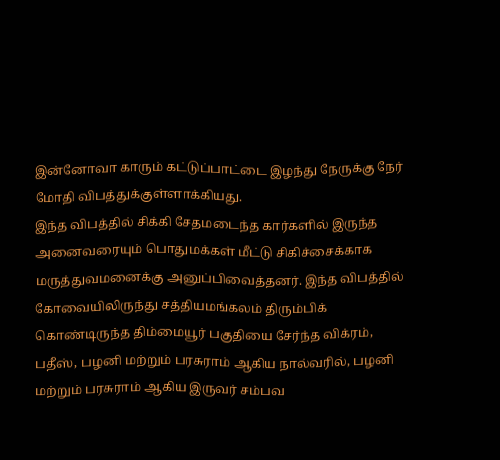இன்னோவா காரும் கட்டுப்பாட்டை இழந்து நேருக்கு நேர் மோதி விபத்துக்குள்ளாக்கியது.
இந்த விபத்தில் சிக்கி சேதமடைந்த கார்களில் இருந்த அனைவரையும் பொதுமக்கள் மீட்டு சிகிச்சைக்காக மருத்துவமனைக்கு அனுப்பிவைத்தனர். இந்த விபத்தில் கோவையிலிருந்து சத்தியமங்கலம் திரும்பிக் கொண்டிருந்த திம்மையூர் பகுதியை சேர்ந்த விக்ரம், பதீஸ், பழனி மற்றும் பரசுராம் ஆகிய நால்வரில், பழனி மற்றும் பரசுராம் ஆகிய இருவர் சம்பவ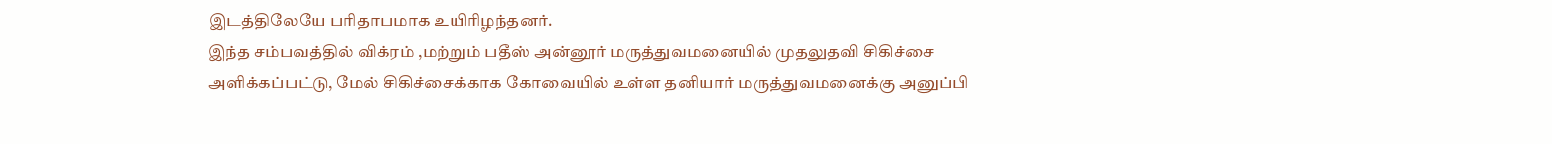இடத்திலேயே பரிதாபமாக உயிரிழந்தனர்.
இந்த சம்பவத்தில் விக்ரம் ,மற்றும் பதீஸ் அன்னூர் மருத்துவமனையில் முதலுதவி சிகிச்சை அளிக்கப்பட்டு, மேல் சிகிச்சைக்காக கோவையில் உள்ள தனியார் மருத்துவமனைக்கு அனுப்பி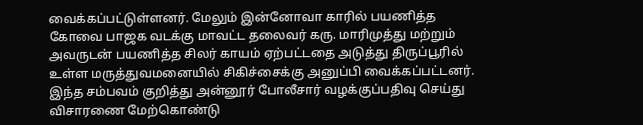வைக்கப்பட்டுள்ளனர். மேலும் இன்னோவா காரில் பயணித்த கோவை பாஜக வடக்கு மாவட்ட தலைவர் கரு. மாரிமுத்து மற்றும் அவருடன் பயணித்த சிலர் காயம் ஏற்பட்டதை அடுத்து திருப்பூரில் உள்ள மருத்துவமனையில் சிகிச்சைக்கு அனுப்பி வைக்கப்பட்டனர். இந்த சம்பவம் குறித்து அன்னூர் போலீசார் வழக்குப்பதிவு செய்து விசாரணை மேற்கொண்டு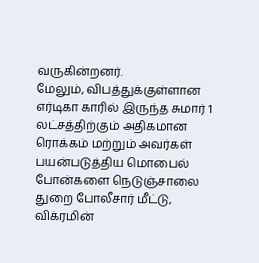வருகின்றனர்.
மேலும், விபத்துக்குள்ளான எர்டிகா காரில் இருந்த சுமார் 1 லட்சத்திற்கும் அதிகமான ரொக்கம் மற்றும் அவர்கள் பயன்படுத்திய மொபைல் போன்களை நெடுஞ்சாலை துறை போலீசார் மீட்டு, விக்ரமின்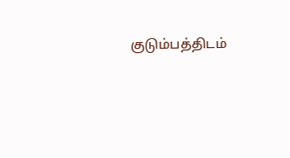குடும்பத்திடம்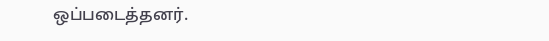ஒப்படைத்தனர்.